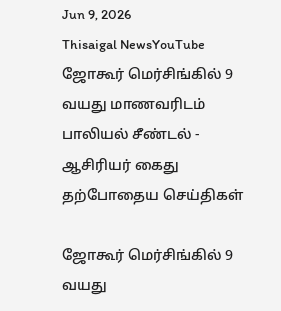Jun 9, 2026
Thisaigal NewsYouTube
ஜோகூர் மெர்சிங்கில் 9 வயது மாணவரிடம் பாலியல் சீண்டல் - ஆசிரியர் கைது
தற்போதைய செய்திகள்

ஜோகூர் மெர்சிங்கில் 9 வயது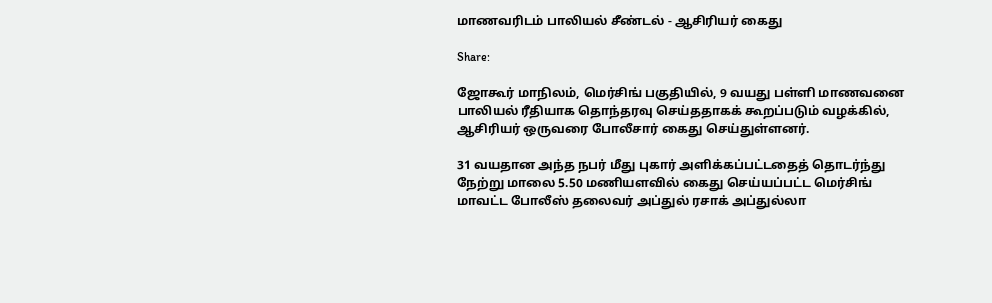மாணவரிடம் பாலியல் சீண்டல் - ஆசிரியர் கைது

Share:

ஜோகூர் மாநிலம், மெர்சிங் பகுதியில், 9 வயது பள்ளி மாணவனை பாலியல் ரீதியாக தொந்தரவு செய்ததாகக் கூறப்படும் வழக்கில், ஆசிரியர் ஒருவரை போலீசார் கைது செய்துள்ளனர்.

31 வயதான அந்த நபர் மீது புகார் அளிக்கப்பட்டதைத் தொடர்ந்து நேற்று மாலை 5.50 மணியளவில் கைது செய்யப்பட்ட மெர்சிங் மாவட்ட போலீஸ் தலைவர் அப்துல் ரசாக் அப்துல்லா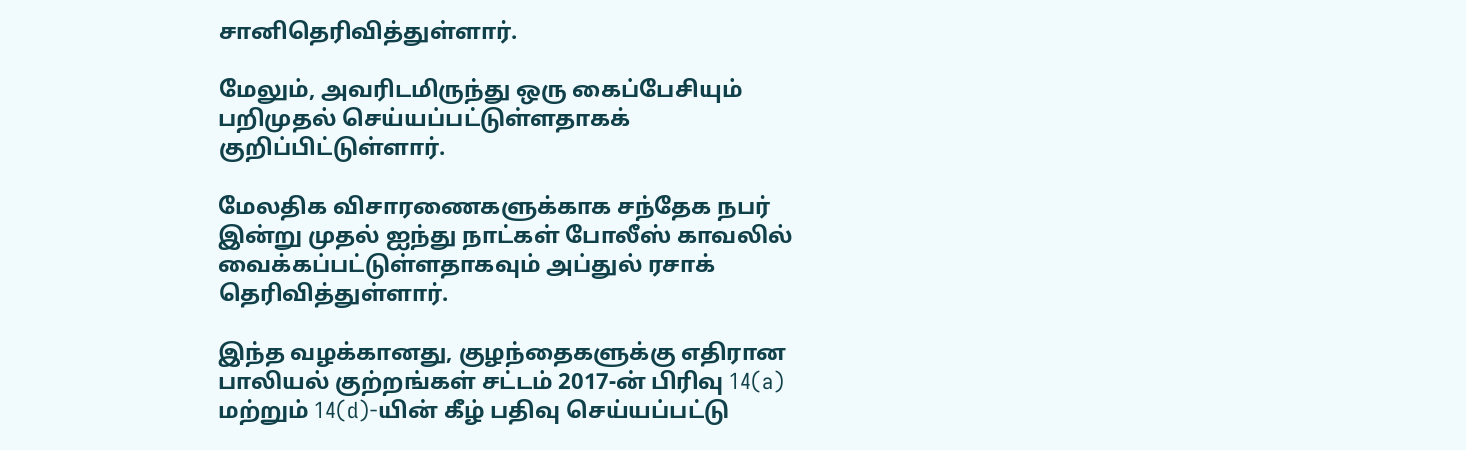சானிதெரிவித்துள்ளார்.

மேலும், அவரிடமிருந்து ஒரு கைப்பேசியும் பறிமுதல் செய்யப்பட்டுள்ளதாகக் குறிப்பிட்டுள்ளார்.

மேலதிக விசாரணைகளுக்காக சந்தேக நபர் இன்று முதல் ஐந்து நாட்கள் போலீஸ் காவலில் வைக்கப்பட்டுள்ளதாகவும் அப்துல் ரசாக் தெரிவித்துள்ளார்.

இந்த வழக்கானது, குழந்தைகளுக்கு எதிரான பாலியல் குற்றங்கள் சட்டம் 2017-ன் பிரிவு 14(a) மற்றும் 14(d)-யின் கீழ் பதிவு செய்யப்பட்டு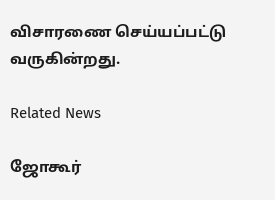விசாரணை செய்யப்பட்டு வருகின்றது.

Related News

ஜோகூர்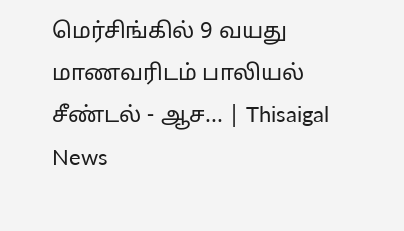மெர்சிங்கில் 9 வயது மாணவரிடம் பாலியல் சீண்டல் - ஆச... | Thisaigal News